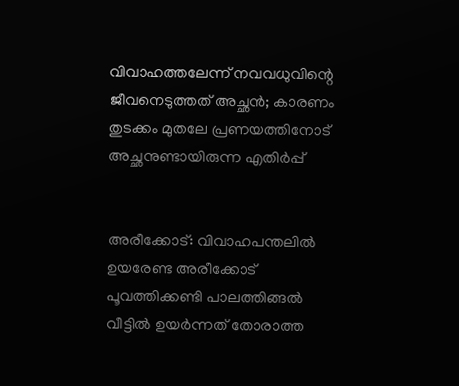വിവാഹത്തലേന്ന് നവവധുവിന്റെ ജീവനെടുത്തത് അച്ഛന്‍; കാരണം തുടക്കം മുതലേ പ്രണയത്തിനോട് അച്ഛനുണ്ടായിരുന്ന എതിര്‍പ്പ്


അരീക്കോട്: വിവാഹപന്തലില്‍ ഉയരേണ്ട അരീക്കോട് പൂവത്തിക്കണ്ടി പാലത്തിങ്ങല്‍ വീട്ടില്‍ ഉയര്‍ന്നത് തോരാത്ത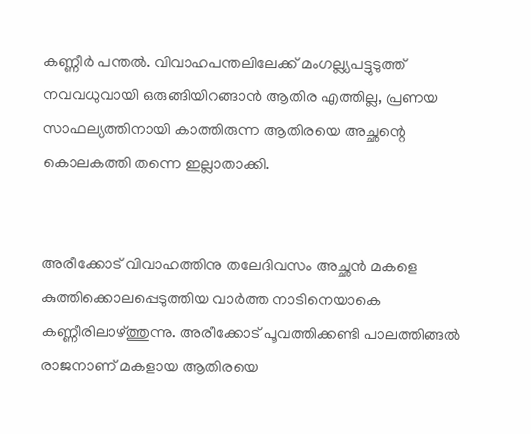കണ്ണീര്‍ പന്തല്‍. വിവാഹപന്തലിലേക്ക് മംഗല്ല്യപട്ടുടുത്ത് നവവധുവായി ഒരുങ്ങിയിറങ്ങാന്‍ ആതിര എത്തില്ല, പ്രണയ സാഫല്യത്തിനായി കാത്തിരുന്ന ആതിരയെ അച്ഛന്റെ കൊലകത്തി തന്നെ ഇല്ലാതാക്കി.


അരീക്കോട് വിവാഹത്തിനു തലേദിവസം അച്ഛന്‍ മകളെ കുത്തിക്കൊലപ്പെടുത്തിയ വാര്‍ത്ത നാടിനെയാകെ കണ്ണീരിലാഴ്ത്തുന്നു. അരീക്കോട് പൂവത്തിക്കണ്ടി പാലത്തിങ്ങല്‍ രാജനാണ് മകളായ ആതിരയെ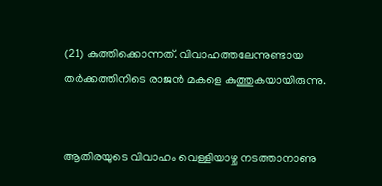(21) കുത്തിക്കൊന്നത്. വിവാഹത്തലേന്നുണ്ടായ തര്‍ക്കത്തിനിടെ രാജന്‍ മകളെ കുത്തുകയായിരുന്നു.


ആതിരയുടെ വിവാഹം വെള്ളിയാഴ്ച നടത്താനാണു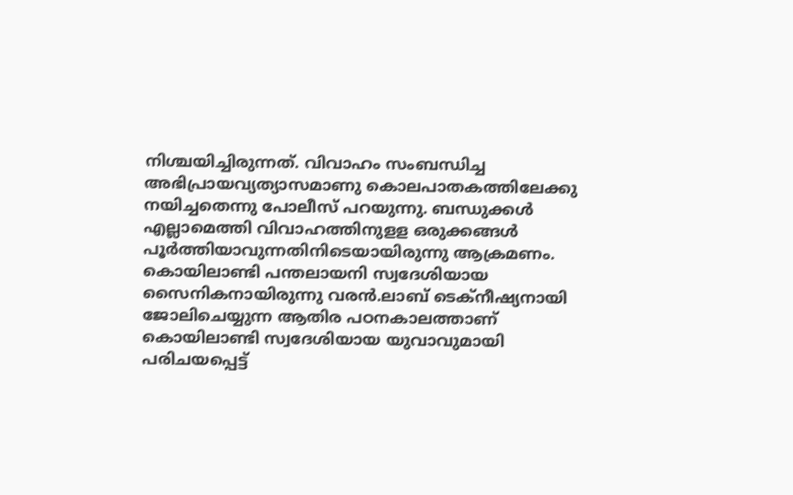നിശ്ചയിച്ചിരുന്നത്. വിവാഹം സംബന്ധിച്ച അഭിപ്രായവ്യത്യാസമാണു കൊലപാതകത്തിലേക്കു നയിച്ചതെന്നു പോലീസ് പറയുന്നു. ബന്ധുക്കള്‍ എല്ലാമെത്തി വിവാഹത്തിനുളള ഒരുക്കങ്ങള്‍ പൂര്‍ത്തിയാവുന്നതിനിടെയായിരുന്നു ആക്രമണം. കൊയിലാണ്ടി പന്തലായനി സ്വദേശിയായ സൈനികനായിരുന്നു വരന്‍.ലാബ് ടെക്നീഷ്യനായി ജോലിചെയ്യുന്ന ആതിര പഠനകാലത്താണ് കൊയിലാണ്ടി സ്വദേശിയായ യുവാവുമായി പരിചയപ്പെട്ട്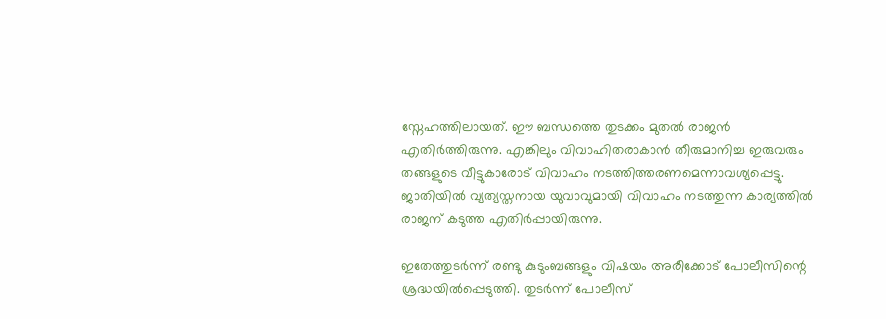സ്നേഹത്തിലായത്. ഈ ബന്ധത്തെ തുടക്കം മുതല്‍ രാജന്‍ എതിര്‍ത്തിരുന്നു. എങ്കിലും വിവാഹിതരാകാന്‍ തീരുമാനിച്ച ഇരുവരും തങ്ങളുടെ വീട്ടുകാരോട് വിവാഹം നടത്തിത്തരണമെന്നാവശ്യപ്പെട്ടു. ജാതിയില്‍ വ്യത്യസ്തനായ യുവാവുമായി വിവാഹം നടത്തുന്ന കാര്യത്തില്‍ രാജന് കടുത്ത എതിര്‍പ്പായിരുന്നു.

ഇതേത്തുടര്‍ന്ന് രണ്ടു കുടുംബങ്ങളും വിഷയം അരീക്കോട് പോലീസിന്റെ ശ്രദ്ധയില്‍പ്പെടുത്തി. തുടര്‍ന്ന് പോലീസ്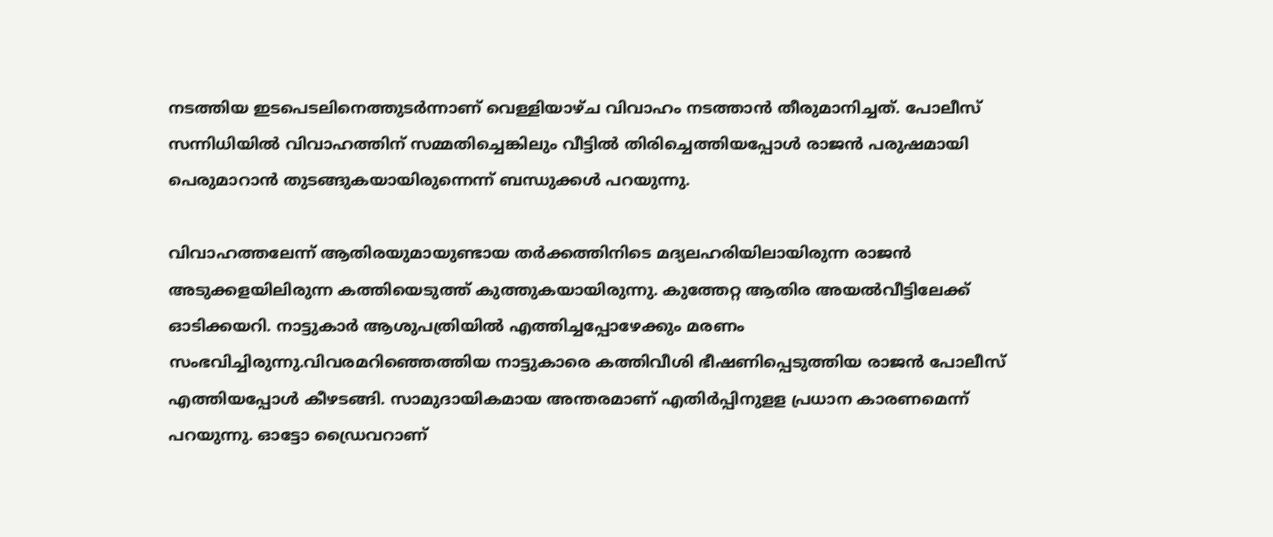നടത്തിയ ഇടപെടലിനെത്തുടര്‍ന്നാണ് വെള്ളിയാഴ്ച വിവാഹം നടത്താന്‍ തീരുമാനിച്ചത്. പോലീസ് സന്നിധിയില്‍ വിവാഹത്തിന് സമ്മതിച്ചെങ്കിലും വീട്ടില്‍ തിരിച്ചെത്തിയപ്പോള്‍ രാജന്‍ പരുഷമായി പെരുമാറാന്‍ തുടങ്ങുകയായിരുന്നെന്ന് ബന്ധുക്കള്‍ പറയുന്നു.

വിവാഹത്തലേന്ന് ആതിരയുമായുണ്ടായ തര്‍ക്കത്തിനിടെ മദ്യലഹരിയിലായിരുന്ന രാജന്‍ അടുക്കളയിലിരുന്ന കത്തിയെടുത്ത് കുത്തുകയായിരുന്നു. കുത്തേറ്റ ആതിര അയല്‍വീട്ടിലേക്ക് ഓടിക്കയറി. നാട്ടുകാര്‍ ആശുപത്രിയില്‍ എത്തിച്ചപ്പോഴേക്കും മരണം സംഭവിച്ചിരുന്നു.വിവരമറിഞ്ഞെത്തിയ നാട്ടുകാരെ കത്തിവീശി ഭീഷണിപ്പെടുത്തിയ രാജന്‍ പോലീസ് എത്തിയപ്പോള്‍ കീഴടങ്ങി. സാമുദായികമായ അന്തരമാണ് എതിര്‍പ്പിനുളള പ്രധാന കാരണമെന്ന് പറയുന്നു. ഓട്ടോ ഡ്രൈവറാണ്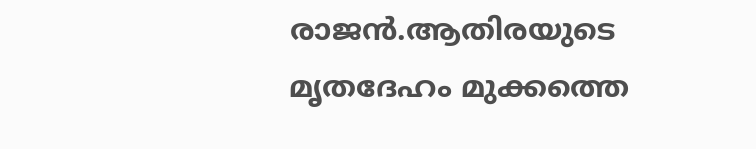രാജന്‍.ആതിരയുടെ മൃതദേഹം മുക്കത്തെ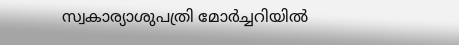സ്വകാര്യാശുപത്രി മോര്‍ച്ചറിയില്‍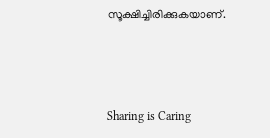സൂക്ഷിച്ചിരിക്കുകയാണ്.



Sharing is Caring